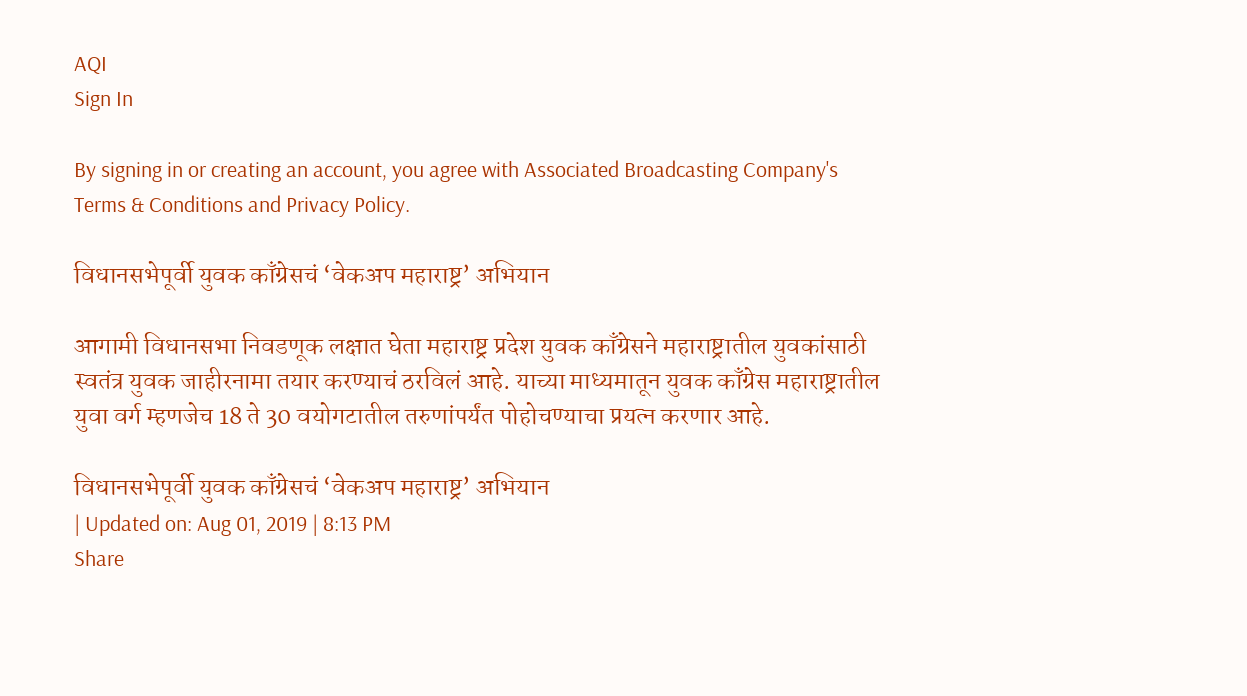AQI
Sign In

By signing in or creating an account, you agree with Associated Broadcasting Company's Terms & Conditions and Privacy Policy.

विधानसभेपूर्वी युवक काँग्रेसचं ‘वेकअप महाराष्ट्र’ अभियान

आगामी विधानसभा निवडणूक लक्षात घेता महाराष्ट्र प्रदेश युवक काँग्रेसने महाराष्ट्रातील युवकांसाठी स्वतंत्र युवक जाहीरनामा तयार करण्याचं ठरविलं आहे. याच्या माध्यमातून युवक काँग्रेस महाराष्ट्रातील युवा वर्ग म्हणजेच 18 ते 30 वयोगटातील तरुणांपर्यंत पोहोचण्याचा प्रयत्न करणार आहे.

विधानसभेपूर्वी युवक काँग्रेसचं ‘वेकअप महाराष्ट्र’ अभियान
| Updated on: Aug 01, 2019 | 8:13 PM
Share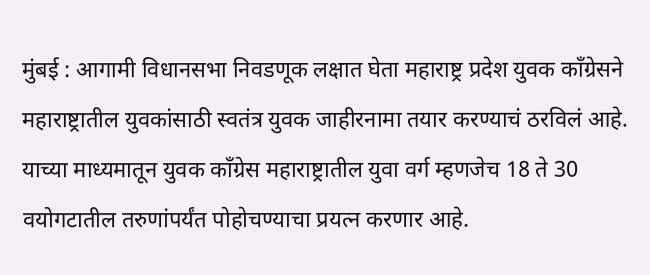मुंबई : आगामी विधानसभा निवडणूक लक्षात घेता महाराष्ट्र प्रदेश युवक काँग्रेसने महाराष्ट्रातील युवकांसाठी स्वतंत्र युवक जाहीरनामा तयार करण्याचं ठरविलं आहे. याच्या माध्यमातून युवक काँग्रेस महाराष्ट्रातील युवा वर्ग म्हणजेच 18 ते 30 वयोगटातील तरुणांपर्यंत पोहोचण्याचा प्रयत्न करणार आहे.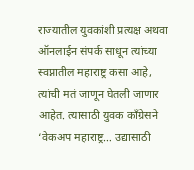राज्यातील युवकांशी प्रत्यक्ष अथवा ऑनलाईन संपर्क साधून त्यांच्या स्वप्नातील महाराष्ट्र कसा आहे, त्यांची मतं जाणून घेतली जाणार आहेत. त्यासाठी युवक काँग्रेसने ‘वेकअप महाराष्ट्र… उद्यासाठी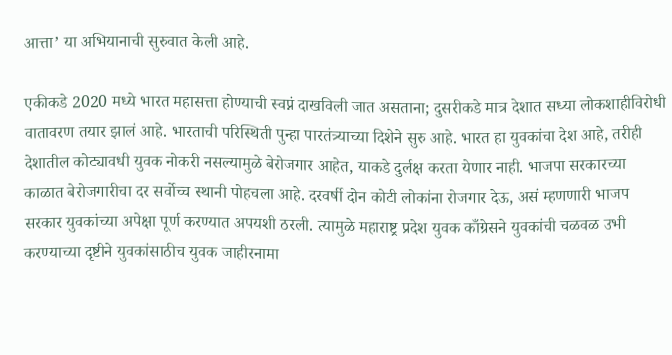आत्ता’ या अभियानाची सुरुवात केली आहे.

एकीकडे 2020 मध्ये भारत महासत्ता होण्याची स्वप्नं दाखविली जात असताना; दुसरीकडे मात्र देशात सध्या लोकशाहीविरोधी वातावरण तयार झालं आहे. भारताची परिस्थिती पुन्हा पारतंत्र्याच्या दिशेने सुरु आहे. भारत हा युवकांचा देश आहे, तरीही देशातील कोट्यावधी युवक नोकरी नसल्यामुळे बेरोजगार आहेत, याकडे दुर्लक्ष करता येणार नाही. भाजपा सरकारच्या काळात बेरोजगारीचा दर सर्वोच्च स्थानी पोहचला आहे. दरवर्षी दोन कोटी लोकांना रोजगार देऊ, असं म्हणणारी भाजप सरकार युवकांच्या अपेक्षा पूर्ण करण्यात अपयशी ठरली. त्यामुळे महाराष्ट्र प्रदेश युवक काँग्रेसने युवकांची चळवळ उभी करण्याच्या दृष्टीने युवकांसाठीच युवक जाहीरनामा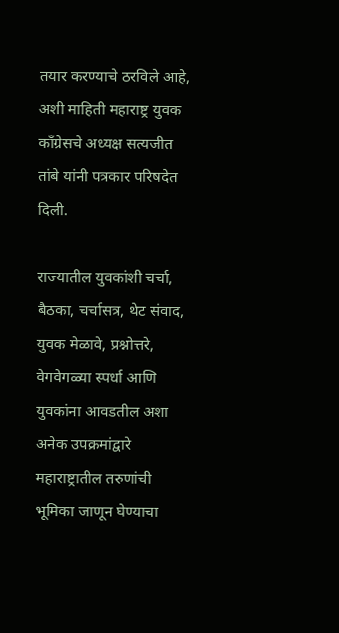तयार करण्याचे ठरविले आहे, अशी माहिती महाराष्ट्र युवक काँग्रेसचे अध्यक्ष सत्यजीत तांबे यांनी पत्रकार परिषदेत दिली.

राज्यातील युवकांशी चर्चा, बैठका, चर्चासत्र, थेट संवाद, युवक मेळावे, प्रश्नोत्तरे, वेगवेगळ्या स्पर्धा आणि युवकांना आवडतील अशा अनेक उपक्रमांद्वारे महाराष्ट्रातील तरुणांची भूमिका जाणून घेण्याचा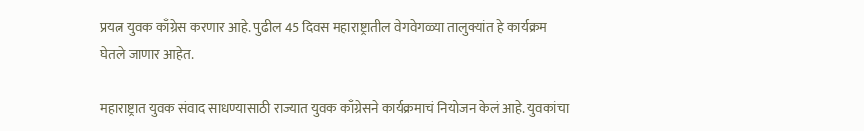प्रयत्न युवक काँग्रेस करणार आहे. पुढील 45 दिवस महाराष्ट्रातील वेगवेगळ्या तालुक्यांत हे कार्यक्रम घेतले जाणार आहेत.

महाराष्ट्रात युवक संवाद साधण्यासाठी राज्यात युवक काँग्रेसने कार्यक्रमाचं नियोजन केलं आहे. युवकांचा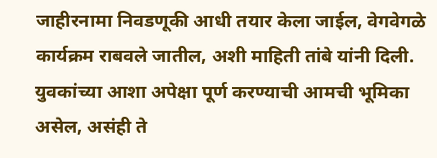जाहीरनामा निवडणूकी आधी तयार केला जाईल, वेगवेगळे कार्यक्रम राबवले जातील, अशी माहिती तांबे यांनी दिली. युवकांच्या आशा अपेक्षा पूर्ण करण्याची आमची भूमिका असेल, असंही ते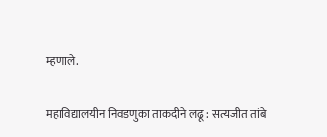म्हणाले.

महाविद्यालयीन निवडणुका ताकदीने लढू : सत्यजीत तांबे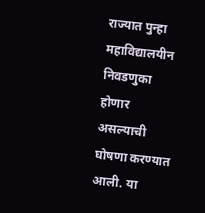राज्यात पुन्हा महाविद्यालयीन निवडणुका होणार असल्याची घोषणा करण्यात आली. या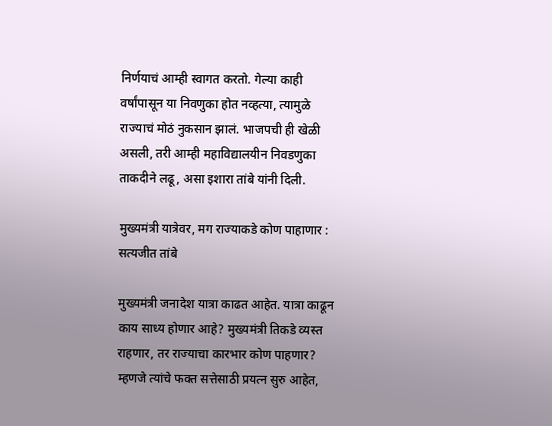निर्णयाचं आम्ही स्वागत करतो. गेल्या काही वर्षांपासून या निवणुका होत नव्हत्या, त्यामुळे राज्याचं मोठं नुकसान झालं. भाजपची ही खेळी असली, तरी आम्ही महाविद्यालयीन निवडणुका ताकदीने लढू, असा इशारा तांबे यांनी दिली.

मुख्यमंत्री यात्रेवर, मग राज्याकडे कोण पाहाणार : सत्यजीत तांबे

मुख्यमंत्री जनादेश यात्रा काढत आहेत. यात्रा काढून काय साध्य होणार आहे? मुख्यमंत्री तिकडे व्यस्त राहणार, तर राज्याचा कारभार कोण पाहणार? म्हणजे त्यांचे फक्त सत्तेसाठी प्रयत्न सुरु आहेत,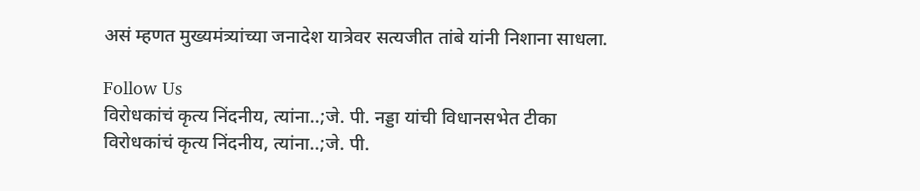असं म्हणत मुख्यमंत्र्यांच्या जनादेश यात्रेवर सत्यजीत तांबे यांनी निशाना साधला.

Follow Us
विरोधकांचं कृत्य निंदनीय, त्यांना..;जे. पी. नड्डा यांची विधानसभेत टीका
विरोधकांचं कृत्य निंदनीय, त्यांना..;जे. पी.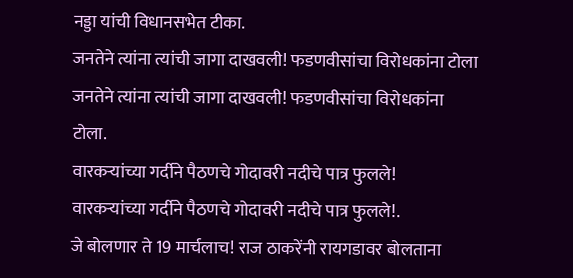नड्डा यांची विधानसभेत टीका.
जनतेने त्यांना त्यांची जागा दाखवली! फडणवीसांचा विरोधकांना टोला
जनतेने त्यांना त्यांची जागा दाखवली! फडणवीसांचा विरोधकांना टोला.
वारकऱ्यांच्या गर्दीने पैठणचे गोदावरी नदीचे पात्र फुलले!
वारकऱ्यांच्या गर्दीने पैठणचे गोदावरी नदीचे पात्र फुलले!.
जे बोलणार ते 19 मार्चलाच! राज ठाकरेंनी रायगडावर बोलताना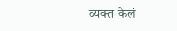व्यक्त केलं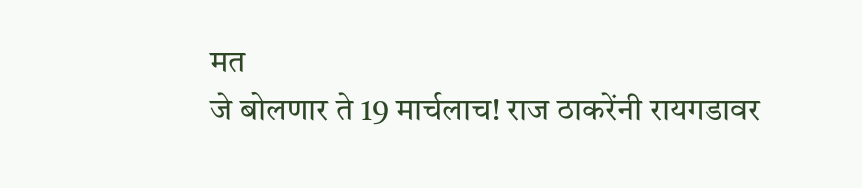मत
जे बोलणार ते 19 मार्चलाच! राज ठाकरेंनी रायगडावर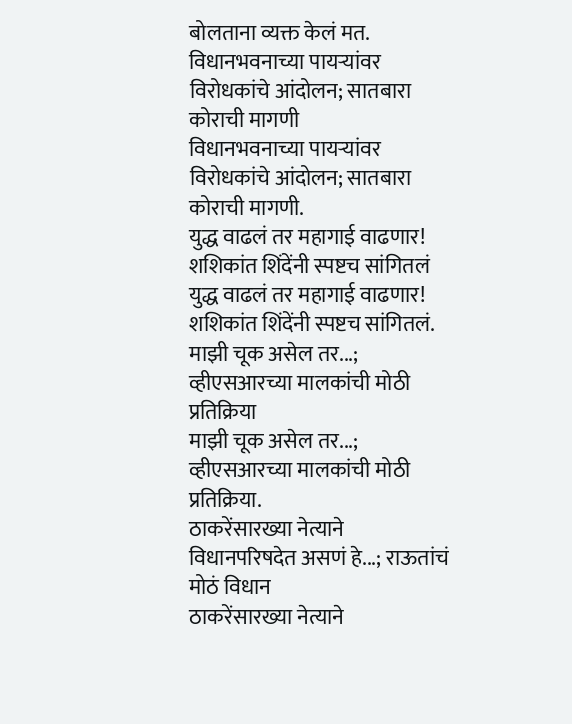बोलताना व्यक्त केलं मत.
विधानभवनाच्या पायऱ्यांवर विरोधकांचे आंदोलन; सातबारा कोराची मागणी
विधानभवनाच्या पायऱ्यांवर विरोधकांचे आंदोलन; सातबारा कोराची मागणी.
युद्ध वाढलं तर महागाई वाढणार! शशिकांत शिंदेंनी स्पष्टच सांगितलं
युद्ध वाढलं तर महागाई वाढणार! शशिकांत शिंदेंनी स्पष्टच सांगितलं.
माझी चूक असेल तर...; व्हीएसआरच्या मालकांची मोठी प्रतिक्रिया
माझी चूक असेल तर...; व्हीएसआरच्या मालकांची मोठी प्रतिक्रिया.
ठाकरेंसारख्या नेत्याने विधानपरिषदेत असणं हे...; राऊतांचं मोठं विधान
ठाकरेंसारख्या नेत्याने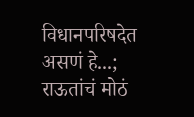विधानपरिषदेत असणं हे...; राऊतांचं मोठं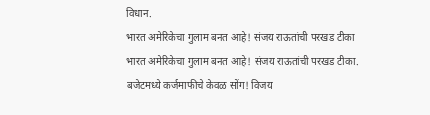विधान.
भारत अमेरिकेचा गुलाम बनत आहे! संजय राऊतांची परखड टीका
भारत अमेरिकेचा गुलाम बनत आहे! संजय राऊतांची परखड टीका.
बजेटमध्ये कर्जमाफीचे केवळ सोंग! विजय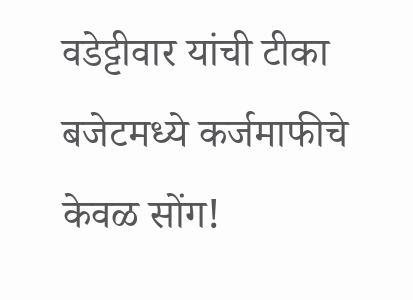वडेट्टीवार यांची टीका
बजेटमध्ये कर्जमाफीचे केवळ सोंग!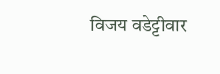विजय वडेट्टीवार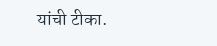यांची टीका.